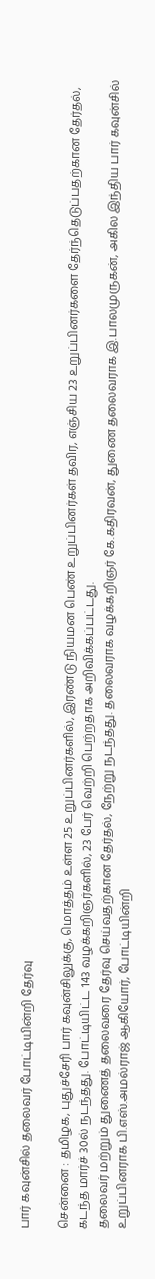பார் கவுன்சில் தலைவர் போட்டியின்றி தேர்வு

சென்னை : தமிழக, புதுச்சேரி பார் கவுன்சிலுக்கு, மொத்தம் உள்ள 25 உறுப்பினர்களில், இரண்டு நியமன பெண் உறுப்பினர்கள் தவிர, எஞ்சிய 23 உறுப்பினர்களை தேர்ந்தெடுப்பதற்கான தேர்தல், கடந்த மார்ச் 30ல் நடந்தது. போட்டியிட்ட 143 வழக்கறிஞர்களில், 23 பேர் வெற்றி பெற்றதாக அறிவிக்கப்பட்டது.
தலைவர் மற்றும் துணைத் தலைவரை தேர்வு செய்வதற்கான தேர்தல், நேற்று நடந்தது. தலைவராக வழக்கறிஞர் கே.கதிரவன், துணை தலைவராக இ.பாலமுருகன், அகில இந்திய பார் கவுன்சில் உறுப்பினராக பி.எஸ்.அமல்ராஜ் ஆகியோர், போட்டியின்றி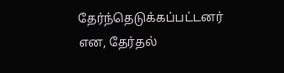தேர்ந்தெடுக்கப்பட்டனர் என, தேர்தல்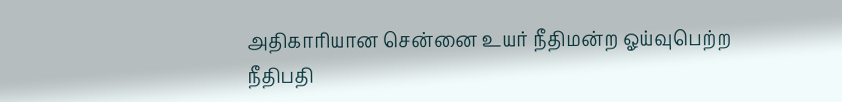அதிகாரியான சென்னை உயர் நீதிமன்ற ஓய்வுபெற்ற நீதிபதி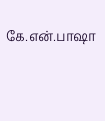கே.என்.பாஷா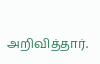அறிவித்தார்.